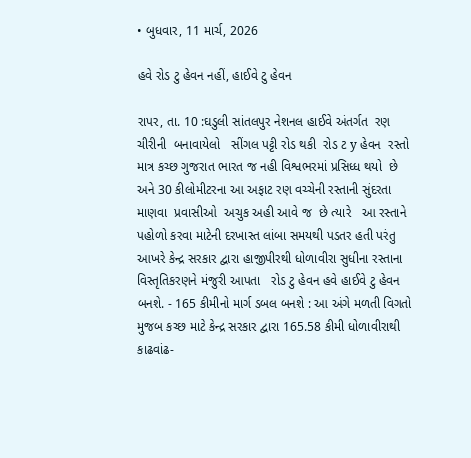• બુધવાર, 11 માર્ચ, 2026

હવે રોડ ટુ હેવન નહીં, હાઈવે ટુ હેવન

રાપર, તા. 10 :ઘડુલી સાંતલપુર નેશનલ હાઈવે અંતર્ગત  રણ ચીરીની  બનાવાયેલો   સીંગલ પટ્ટી રોડ થકી  રોડ ટ y હેવન  રસ્તો માત્ર કચ્છ ગુજરાત ભારત જ નહી વિશ્વભરમાં પ્રસિધ્ધ થયો  છે અને 30 કીલોમીટરના આ અફાટ રણ વચ્ચેની રસ્તાની સુંદરતા માણવા  પ્રવાસીઓ  અચુક અહી આવે જ  છે ત્યારે   આ રસ્તાને પહોળો કરવા માટેની દરખાસ્ત લાંબા સમયથી પડતર હતી પરંતુ આખરે કેન્દ્ર સરકાર દ્વારા હાજીપીરથી ધોળાવીરા સુધીના રસ્તાના વિસ્તૃતિકરણને મંજુરી આપતા   રોડ ટુ હેવન હવે હાઈવે ટુ હેવન બનશે. - 165 કીમીનો માર્ગ ડબલ બનશે : આ અંગે મળતી વિગતો મુજબ કચ્છ માટે કેન્દ્ર સરકાર દ્વારા 165.58 કીમી ધોળાવીરાથી કાઢવાંઢ-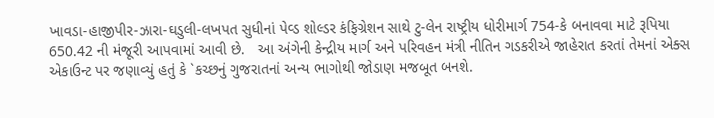ખાવડા-હાજીપીર-ઝારા-ઘડુલી-લખપત સુધીનાં પેવ્ડ શોલ્ડર કંફિગ્રેશન સાથે ટુ-લેન રાષ્ટ્રીય ધોરીમાર્ગ 754-કે બનાવવા માટે રૂપિયા 650.42 ની મંજૂરી આપવામાં આવી છે.   આ અંગેની કેન્દ્રીય માર્ગ અને પરિવહન મંત્રી નીતિન ગડકરીએ જાહેરાત કરતાં તેમનાં એક્સ એકાઉન્ટ પર જણાવ્યું હતું કે `કચ્છનું ગુજરાતનાં અન્ય ભાગોથી જોડાણ મજબૂત બનશે.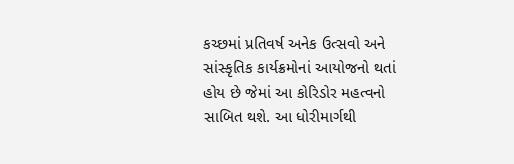કચ્છમાં પ્રતિવર્ષ અનેક ઉત્સવો અને સાંસ્કૃતિક કાર્યક્રમોનાં આયોજનો થતાં હોય છે જેમાં આ કોરિડોર મહત્વનો સાબિત થશે. આ ધોરીમાર્ગથી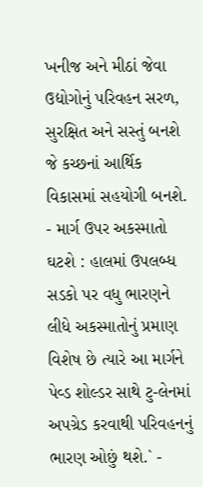ખનીજ અને મીઠાં જેવા ઉદ્યોગોનું પરિવહન સરળ, સુરક્ષિત અને સસ્તું બનશે જે કચ્છનાં આર્થિક વિકાસમાં સહયોગી બનશે. - માર્ગ ઉપર અકસ્માતો ઘટશે : હાલમાં ઉપલબ્ધ સડકો પર વધુ ભારણને લીધે અકસ્માતોનું પ્રમાણ વિશેષ છે ત્યારે આ માર્ગને પેવ્ડ શોલ્ડર સાથે ટુ-લેનમાં અપગ્રેડ કરવાથી પરિવહનનું ભારણ ઓછું થશે.` -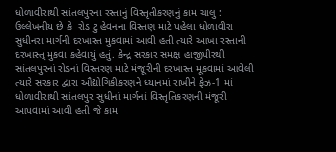ધોળાવીરાથી સાંતલપુરના રસ્તાનું વિસ્તૃતીકરણનું કામ ચાલુ : ઉલ્લેખનીય છે કે  રોડ ટુ હેવનના વિસ્તણ માટે પહેલા ધોળાવીરા સુધીનરા માર્ગની દરખાસ્ત મુકવામાં આવી હતી ત્યારે આખા રસ્તાની દરખાસ્ત્ મુકવા કહેવાયું હતું. કેન્દ્ર સરકાર સમક્ષ હાજીપીરથી સાંતલપુરનાં રોડનાં વિસ્તરણ માટે મંજૂરીની દરખાસ્ત મૂકવામાં આવેલી ત્યારે સરકાર દ્વારા ઔદ્યોગિકીકરણને ધ્યાનમાં રાખીને ફેઝ-1 માં ધોળાવીરાથી સાંતલપુર સુધીનાં માર્ગનાં વિસ્તૃતિકરણની મંજૂરી આપવામાં આવી હતી જે કામ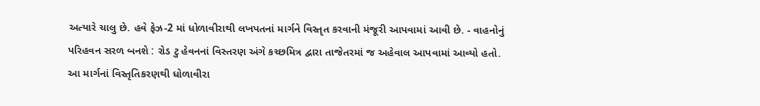અત્યારે ચાલુ છે. હવે ફેઝ-2 માં ધોળાવીરાથી લખપતનાં માર્ગને વિસ્તૃત કરવાની મંજૂરી આપવામાં આવી છે. - વાહનોનું પરિહવન સરળ બનશે : રોડ ટુ હેવનનાં વિસ્તરણ અંગે કચ્છમિત્ર દ્વારા તાજેતરમાં જ અહેવાલ આપવામાં આવ્યો હતો. આ માર્ગનાં વિસ્તૃતિકરણથી ધોળાવીરા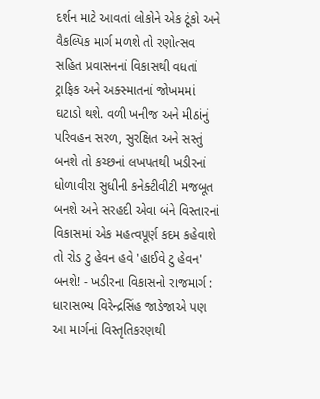દર્શન માટે આવતાં લોકોને એક ટૂંકો અને વૈકલ્પિક માર્ગ મળશે તો રણોત્સવ સહિત પ્રવાસનનાં વિકાસથી વધતાં ટ્રાફિક અને અક્સ્માતનાં જોખમમાં ઘટાડો થશે. વળી ખનીજ અને મીઠાંનું પરિવહન સરળ, સુરક્ષિત અને સસ્તું બનશે તો કચ્છનાં લખપતથી ખડીરનાં ધોળાવીરા સુધીની કનેક્ટીવીટી મજબૂત બનશે અને સરહદી એવા બંને વિસ્તારનાં વિકાસમાં એક મહત્વપૂર્ણ કદમ કહેવાશે તો રોડ ટુ હેવન હવે 'હાઈવે ટુ હેવન' બનશે! - ખડીરના વિકાસનો રાજમાર્ગ : ધારાસભ્ય વિરેન્દ્રસિંહ જાડેજાએ પણ આ માર્ગનાં વિસ્તૃતિકરણથી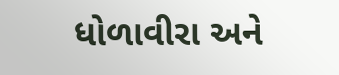ધોળાવીરા અને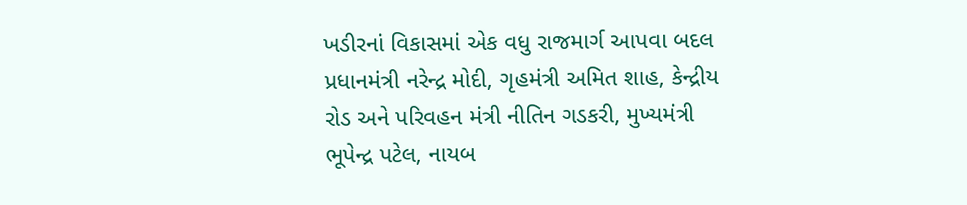ખડીરનાં વિકાસમાં એક વધુ રાજમાર્ગ આપવા બદલ પ્રધાનમંત્રી નરેન્દ્ર મોદી, ગૃહમંત્રી અમિત શાહ, કેન્દ્રીય રોડ અને પરિવહન મંત્રી નીતિન ગડકરી, મુખ્યમંત્રી ભૂપેન્દ્ર પટેલ, નાયબ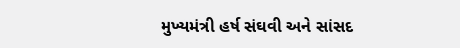મુખ્યમંત્રી હર્ષ સંઘવી અને સાંસદ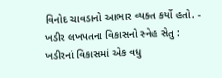વિનોદ ચાવડાનો આભાર વ્યક્ત કર્યો હતો. - ખડીર લખપતના વિકાસનો સ્નેહ સેતુ : ખડીરનાં વિકાસમાં એક વધુ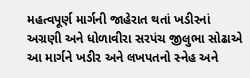મહત્વપૂર્ણ માર્ગની જાહેરાત થતાં ખડીરનાં અગ્રણી અને ધોળાવીરા સરપંચ જીલુભા સોઢાએ આ માર્ગને ખડીર અને લખપતનો સ્નેહ અને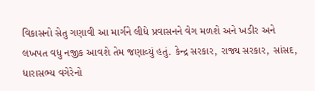વિકાસનો સેતુ ગણાવી આ માર્ગને લીધે પ્રવાસનને વેગ મળશે અને ખડીર અને લખપત વધુ નજીક આવશે તેમ જણાવ્યું હતું. કેન્દ્ર સરકાર, રાજ્ય સરકાર, સાંસદ, ધારાસભ્ય વગેરેનો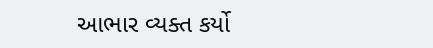આભાર વ્યક્ત કર્યો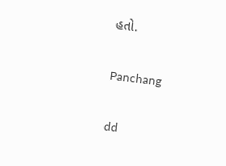હતો.

Panchang

dd